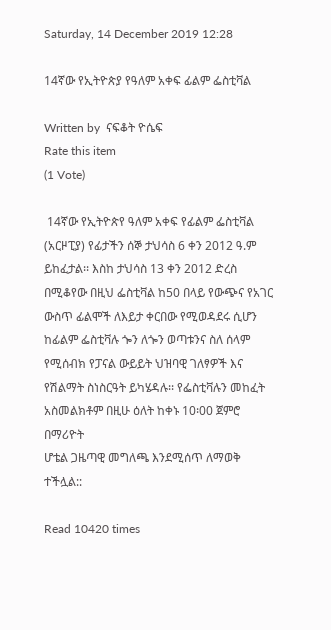Saturday, 14 December 2019 12:28

14ኛው የኢትዮጵያ የዓለም አቀፍ ፊልም ፌስቲቫል

Written by  ናፍቆት ዮሴፍ
Rate this item
(1 Vote)

 14ኛው የኢትዮጵየ ዓለም አቀፍ የፊልም ፌስቲቫል (አርዞፒያ) የፊታችን ሰኞ ታህሳስ 6 ቀን 2012 ዓ.ም ይከፈታል፡፡ እስከ ታህሳስ 13 ቀን 2012 ድረስ በሚቆየው በዚህ ፌስቲቫል ከ50 በላይ የውጭና የአገር ውስጥ ፊልሞች ለእይታ ቀርበው የሚወዳደሩ ሲሆን ከፊልም ፌስቲቫሉ ጐን ለጐን ወጣቱንና ስለ ሰላም የሚሰብክ የፓናል ውይይት ህዝባዊ ገለፃዎች እና የሽልማት ስነስርዓት ይካሄዳሉ፡፡ የፌስቲቫሉን መከፈት አስመልክቶም በዚሁ ዕለት ከቀኑ 10፡00 ጀምሮ በማሪዮት
ሆቴል ጋዜጣዊ መግለጫ እንደሚሰጥ ለማወቅ ተችሏል::

Read 10420 times